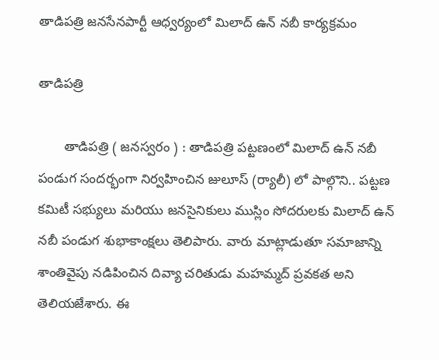తాడిపత్రి జనసేనపార్టీ ఆధ్వర్యంలో మిలాద్ ఉన్ నబీ కార్యక్రమం

తాడిపత్రి

       తాడిపత్రి ( జనస్వరం ) : తాడిపత్రి పట్టణంలో మిలాద్ ఉన్ నబీ పండుగ సందర్భంగా నిర్వహించిన జులూస్ (ర్యాలీ) లో పాల్గొని.. పట్టణ కమిటీ సభ్యులు మరియు జనసైనికులు ముస్లిం సోదరులకు మిలాద్ ఉన్ నబీ పండుగ శుభాకాంక్షలు తెలిపారు. వారు మాట్లాడుతూ సమాజాన్ని శాంతివైపు నడిపించిన దివ్యా చరితుడు మహమ్మద్ ప్రవకత అని తెలియజేశారు. ఈ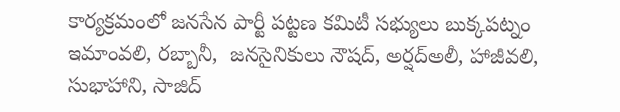కార్యక్రమంలో జనసేన పార్టీ పట్టణ కమిటీ సభ్యులు బుక్కపట్నం ఇమాంవలి, రబ్బానీ,  జనసైనికులు నౌషద్, అర్షద్అలీ, హాజీవలి, సుభాహాని, సాజిద్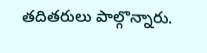తదితరులు పాల్గొన్నారు.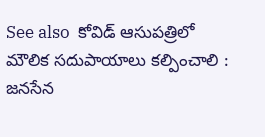See also  కోవిడ్ ఆసుపత్రిలో మౌలిక సదుపాయాలు కల్పించాలి : జనసేన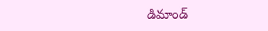డిమాండ్